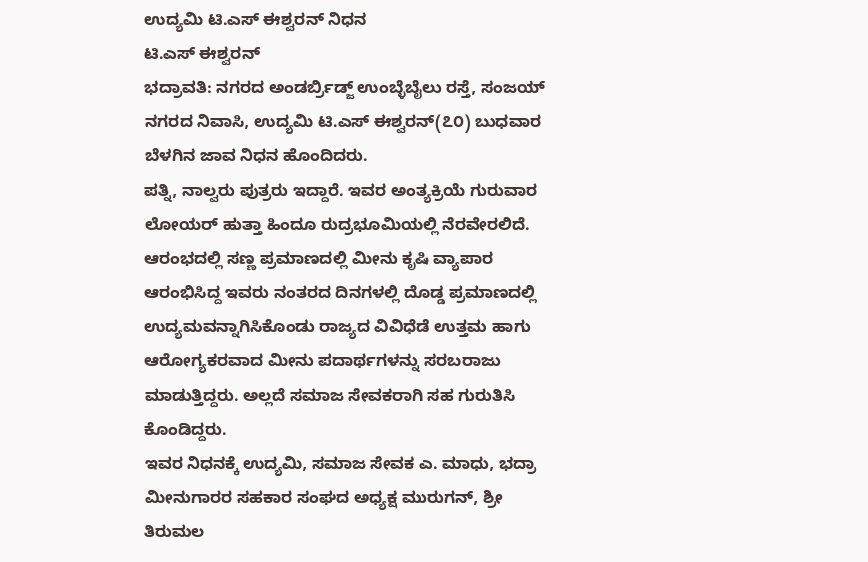ಉದ್ಯಮಿ ಟಿ.ಎಸ್ ಈಶ್ವರನ್ ನಿಧನ
ಟಿ.ಎಸ್ ಈಶ್ವರನ್
ಭದ್ರಾವತಿ: ನಗರದ ಅಂಡರ್ಬ್ರಿಡ್ಜ್ ಉಂಬ್ಳೆಬೈಲು ರಸ್ತೆ, ಸಂಜಯ್ ನಗರದ ನಿವಾಸಿ, ಉದ್ಯಮಿ ಟಿ.ಎಸ್ ಈಶ್ವರನ್(೭೦) ಬುಧವಾರ ಬೆಳಗಿನ ಜಾವ ನಿಧನ ಹೊಂದಿದರು.
ಪತ್ನಿ, ನಾಲ್ವರು ಪುತ್ರರು ಇದ್ದಾರೆ. ಇವರ ಅಂತ್ಯಕ್ರಿಯೆ ಗುರುವಾರ ಲೋಯರ್ ಹುತ್ತಾ ಹಿಂದೂ ರುದ್ರಭೂಮಿಯಲ್ಲಿ ನೆರವೇರಲಿದೆ. ಆರಂಭದಲ್ಲಿ ಸಣ್ಣ ಪ್ರಮಾಣದಲ್ಲಿ ಮೀನು ಕೃಷಿ ವ್ಯಾಪಾರ ಆರಂಭಿಸಿದ್ದ ಇವರು ನಂತರದ ದಿನಗಳಲ್ಲಿ ದೊಡ್ಡ ಪ್ರಮಾಣದಲ್ಲಿ ಉದ್ಯಮವನ್ನಾಗಿಸಿಕೊಂಡು ರಾಜ್ಯದ ವಿವಿಧೆಡೆ ಉತ್ತಮ ಹಾಗು ಆರೋಗ್ಯಕರವಾದ ಮೀನು ಪದಾರ್ಥಗಳನ್ನು ಸರಬರಾಜು ಮಾಡುತ್ತಿದ್ದರು. ಅಲ್ಲದೆ ಸಮಾಜ ಸೇವಕರಾಗಿ ಸಹ ಗುರುತಿಸಿ ಕೊಂಡಿದ್ದರು.
ಇವರ ನಿಧನಕ್ಕೆ ಉದ್ಯಮಿ, ಸಮಾಜ ಸೇವಕ ಎ. ಮಾಧು, ಭದ್ರಾ ಮೀನುಗಾರರ ಸಹಕಾರ ಸಂಘದ ಅಧ್ಯಕ್ಷ ಮುರುಗನ್, ಶ್ರೀ ತಿರುಮಲ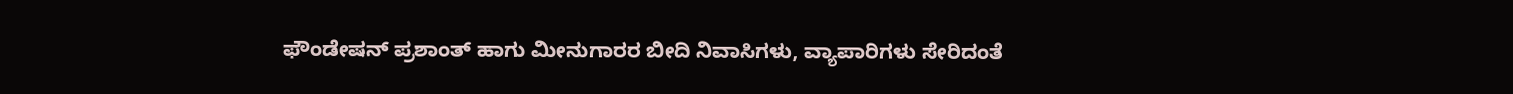ಫೌಂಡೇಷನ್ ಪ್ರಶಾಂತ್ ಹಾಗು ಮೀನುಗಾರರ ಬೀದಿ ನಿವಾಸಿಗಳು, ವ್ಯಾಪಾರಿಗಳು ಸೇರಿದಂತೆ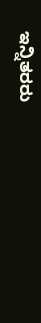ಇನ್ನಿತರರು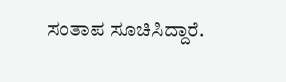ಸಂತಾಪ ಸೂಚಿಸಿದ್ದಾರೆ.